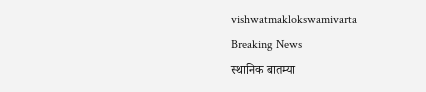vishwatmaklokswamivarta
Breaking News
स्थानिक बातम्या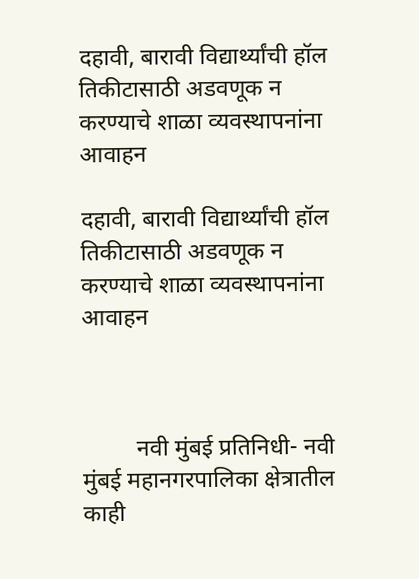दहावी, बारावी विद्यार्थ्यांची हॉल तिकीटासाठी अडवणूक न करण्याचे शाळा व्यवस्थापनांना आवाहन

दहावी, बारावी विद्यार्थ्यांची हॉल तिकीटासाठी अडवणूक न करण्याचे शाळा व्यवस्थापनांना आवाहन



         नवी मुंबई प्रतिनिधी- नवी मुंबई महानगरपालिका क्षेत्रातील काही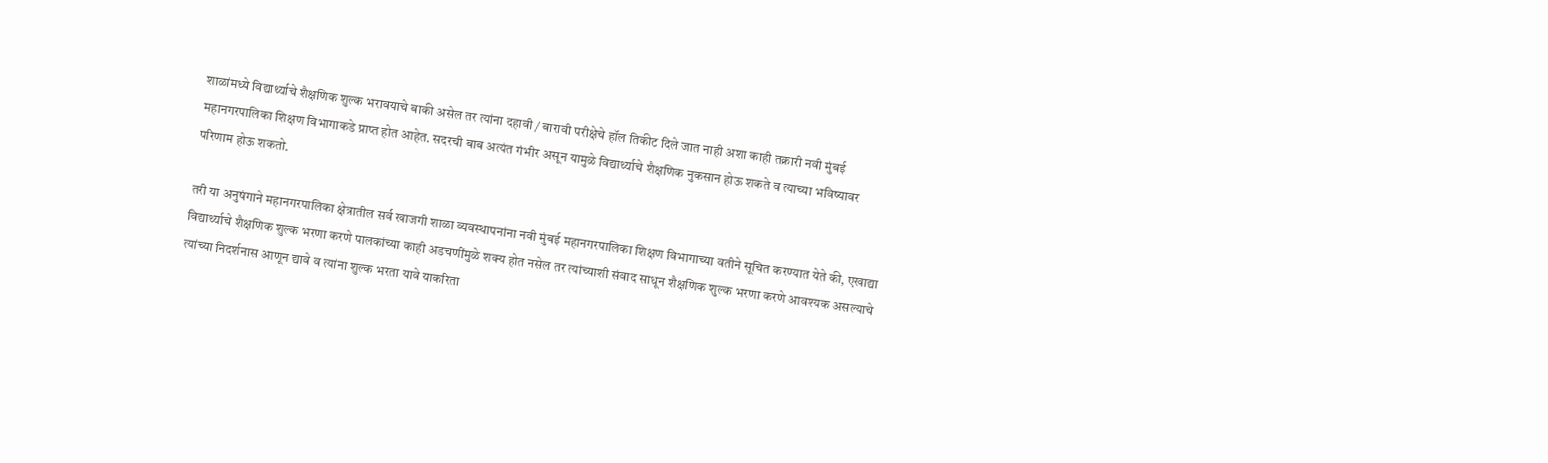शाळांमध्ये विद्यार्थ्याचे शैक्षणिक शुल्क भरावयाचे बाकी असेल तर त्यांना दहावी / बारावी परीक्षेचे हॉल तिकीट दिले जात नाही अशा काही तक्रारी नवी मुंबई महानगरपालिका शिक्षण विभागाकडे प्राप्त होत आहेत. सदरची बाब अत्यंत गंभीर असून यामुळे विद्यार्थ्याचे शैक्षणिक नुकसान होऊ शकते व त्याच्या भविष्यावर परिणाम होऊ शकतो.

तरी या अनुषंगाने महानगरपालिका क्षेत्रातील सर्व खाजगी शाळा व्यवस्थापनांना नवी मुंबई महानगरपालिका शिक्षण विभागाच्या वतीने सूचित करण्यात येते की, एखाद्या विद्यार्थ्याचे शैक्षणिक शुल्क भरणा करणे पालकांच्या काही अडचणींमुळे शक्य होत नसेल तर त्यांच्याशी संवाद साधून शैक्षणिक शुल्क भरणा करणे आवश्यक असल्याचे त्यांच्या निदर्शनास आणून द्यावे व त्यांना शुल्क भरता यावे याकरिता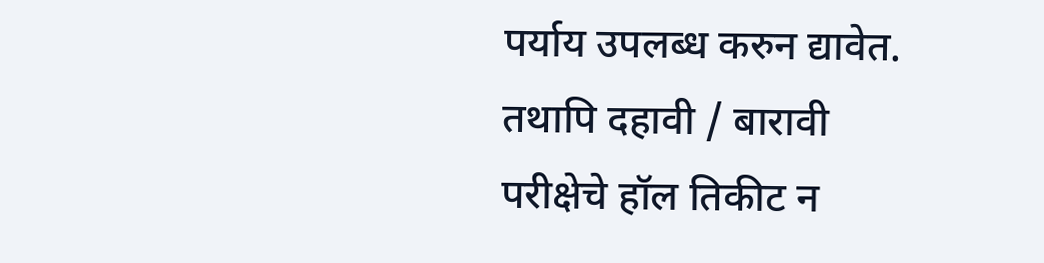पर्याय उपलब्ध करुन द्यावेत. तथापि दहावी / बारावी परीक्षेचे हॉल तिकीट न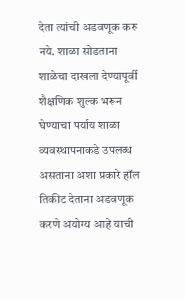देता त्यांची अडवणूक करु नये. शाळा सोडताना शाळेचा दाखला देण्यापूर्वी शैक्षणिक शुल्क भरून घेण्याचा पर्याय शाळा व्यवस्थापनाकडे उपलब्ध असताना अशा प्रकारे हॉल तिकीट देताना अडवणूक करणे अयोग्य आहे याची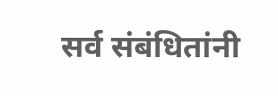सर्व संबंधितांनी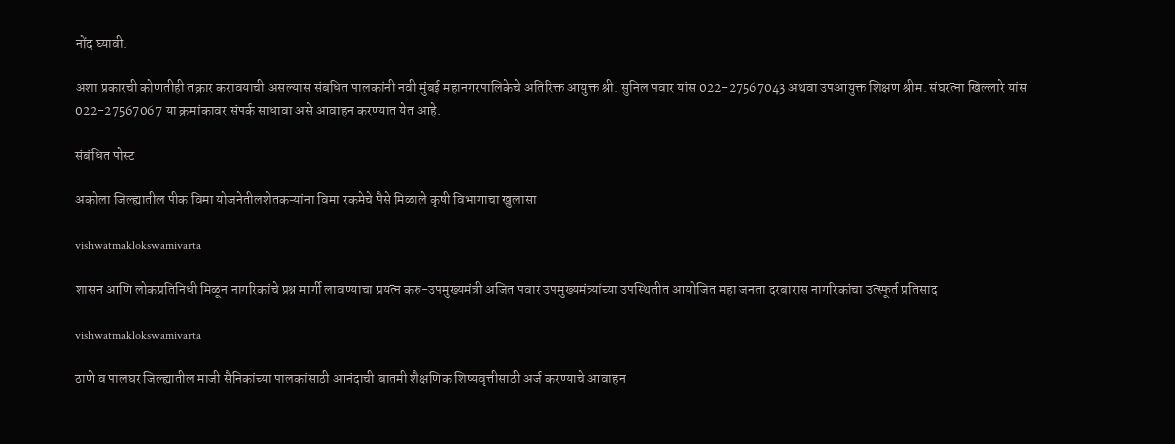नोंद घ्यावी.

अशा प्रकारची कोणतीही तक्रार करावयाची असल्यास संबधित पालकांनी नवी मुंबई महानगरपालिकेचे अतिरिक्त आयुक्त श्री. सुनिल पवार यांस 022-27567043 अथवा उपआयुक्त शिक्षण श्रीम. संघरत्ना खिल्लारे यांस 022-27567067 या क्रमांकावर संपर्क साधावा असे आवाहन करण्यात येत आहे.

संबंधित पोस्ट

अकोला जिल्ह्यातील पीक विमा योजनेतीलशेतकऱ्यांना विमा रकमेचे पैसे मिळाले कृषी विभागाचा खुलासा

vishwatmaklokswamivarta

शासन आणि लोकप्रतिनिधी मिळून नागरिकांचे प्रश्न मार्गी लावण्याचा प्रयत्न करु-उपमुख्यमंत्री अजित पवार उपमुख्यमंत्र्यांच्या उपस्थितीत आयोजित महा जनता दरबारास नागरिकांचा उत्स्फूर्त प्रतिसाद

vishwatmaklokswamivarta

ठाणे व पालघर जिल्ह्यातील माजी सैनिकांच्या पालकांसाठी आनंदाची बातमी शैक्षणिक शिष्यवृत्तीसाठी अर्ज करण्याचे आवाहन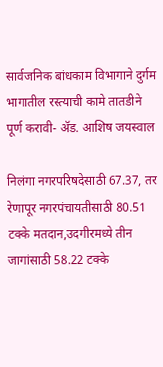सार्वजनिक बांधकाम विभागाने दुर्गम भागातील रस्त्याची कामे तातडीने पूर्ण करावी- ॲड. आशिष जयस्वाल

निलंगा नगरपरिषदेसाठी 67.37, तर रेणापूर नगरपंचायतीसाठी 80.51 टक्के मतदान,उदगीरमध्ये तीन जागांसाठी 58.22 टक्के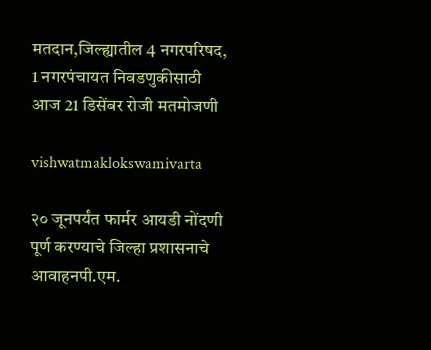मतदान,जिल्ह्यातील 4 नगरपरिषद, 1 नगरपंचायत निवडणुकीसाठी आज 21 डिसेंबर रोजी मतमोजणी

vishwatmaklokswamivarta

२० जूनपर्यंत फार्मर आयडी नोंदणी पूर्ण करण्याचे जिल्हा प्रशासनाचे आवाहनपी.एम.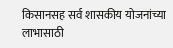किसानसह सर्व शासकीय योजनांच्या लाभासाठी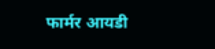फार्मर आयडी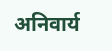अनिवार्य